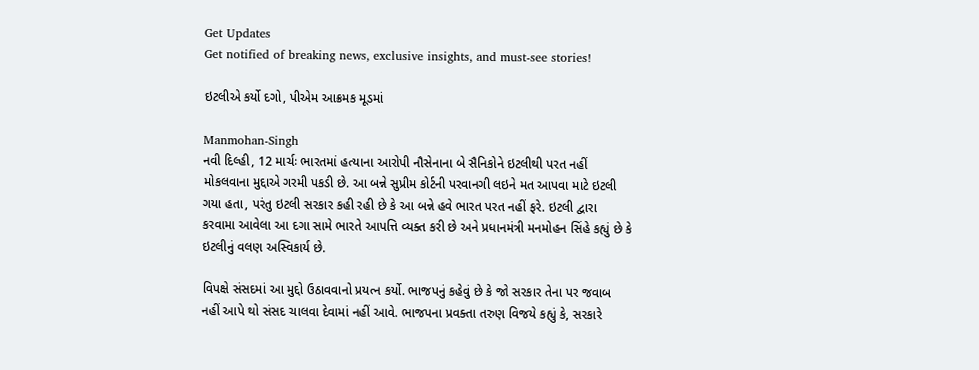Get Updates
Get notified of breaking news, exclusive insights, and must-see stories!

ઇટલીએ કર્યો દગો, પીએમ આક્રમક મૂડમાં

Manmohan-Singh
નવી દિલ્હી, 12 માર્ચઃ ભારતમાં હત્યાના આરોપી નૌસેનાના બે સૈનિકોને ઇટલીથી પરત નહીં મોકલવાના મુદ્દાએ ગરમી પકડી છે. આ બન્ને સુપ્રીમ કોર્ટની પરવાનગી લઇને મત આપવા માટે ઇટલી ગયા હતા, પરંતુ ઇટલી સરકાર કહી રહી છે કે આ બન્ને હવે ભારત પરત નહીં ફરે. ઇટલી દ્વારા કરવામા આવેલા આ દગા સામે ભારતે આપત્તિ વ્યક્ત કરી છે અને પ્રધાનમંત્રી મનમોહન સિંહે કહ્યું છે કે ઇટલીનું વલણ અસ્વિકાર્ય છે.

વિપક્ષે સંસદમાં આ મુદ્દો ઉઠાવવાનો પ્રયત્ન કર્યો. ભાજપનું કહેવું છે કે જો સરકાર તેના પર જવાબ નહીં આપે થો સંસદ ચાલવા દેવામાં નહીં આવે. ભાજપના પ્રવક્તા તરુણ વિજયે કહ્યું કે, સરકારે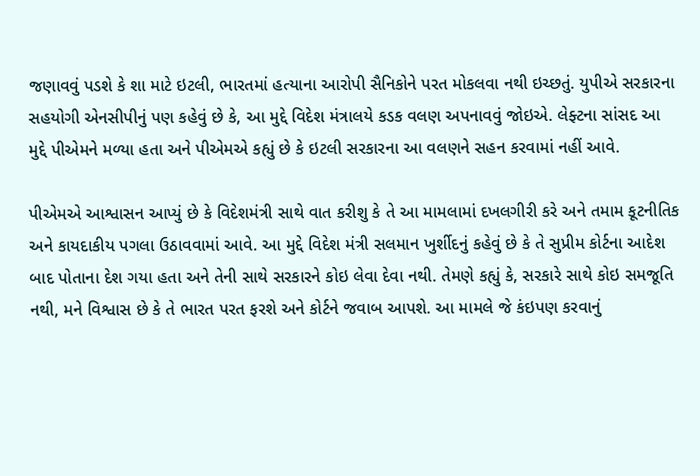જણાવવું પડશે કે શા માટે ઇટલી, ભારતમાં હત્યાના આરોપી સૈનિકોને પરત મોકલવા નથી ઇચ્છતું. યુપીએ સરકારના સહયોગી એનસીપીનું પણ કહેવું છે કે, આ મુદ્દે વિદેશ મંત્રાલયે કડક વલણ અપનાવવું જોઇએ. લેફ્ટના સાંસદ આ મુદ્દે પીએમને મળ્યા હતા અને પીએમએ કહ્યું છે કે ઇટલી સરકારના આ વલણને સહન કરવામાં નહીં આવે.

પીએમએ આશ્વાસન આપ્યું છે કે વિદેશમંત્રી સાથે વાત કરીશુ કે તે આ મામલામાં દખલગીરી કરે અને તમામ કૂટનીતિક અને કાયદાકીય પગલા ઉઠાવવામાં આવે. આ મુદ્દે વિદેશ મંત્રી સલમાન ખુર્શીદનું કહેવું છે કે તે સુપ્રીમ કોર્ટના આદેશ બાદ પોતાના દેશ ગયા હતા અને તેની સાથે સરકારને કોઇ લેવા દેવા નથી. તેમણે કહ્યું કે, સરકારે સાથે કોઇ સમજૂતિ નથી, મને વિશ્વાસ છે કે તે ભારત પરત ફરશે અને કોર્ટને જવાબ આપશે. આ મામલે જે કંઇપણ કરવાનું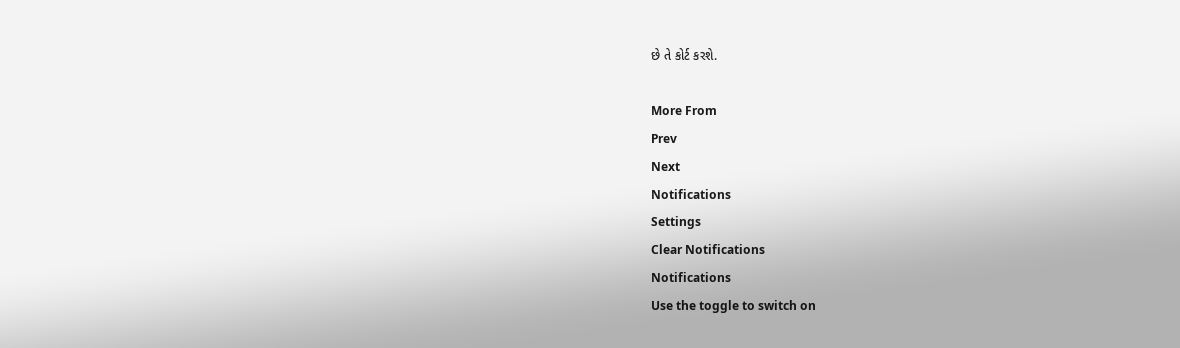છે તે કોર્ટ કરશે.

More From
Prev
Next
Notifications
Settings
Clear Notifications
Notifications
Use the toggle to switch on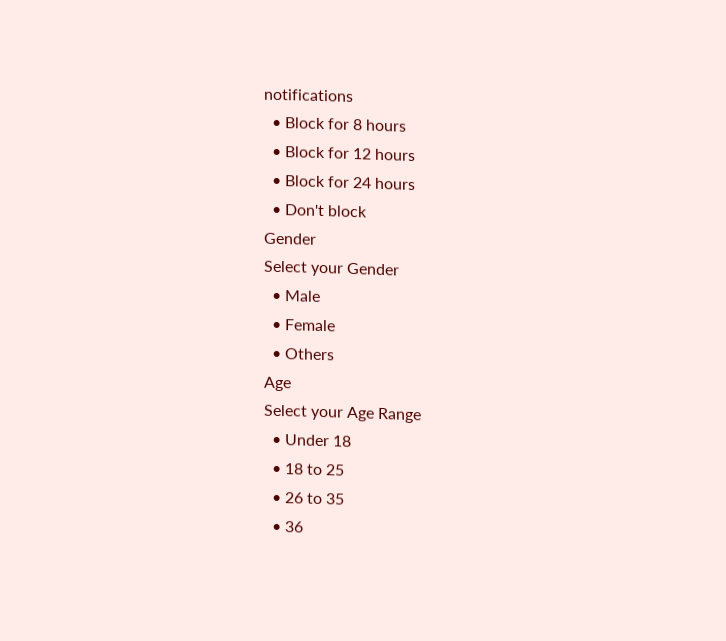notifications
  • Block for 8 hours
  • Block for 12 hours
  • Block for 24 hours
  • Don't block
Gender
Select your Gender
  • Male
  • Female
  • Others
Age
Select your Age Range
  • Under 18
  • 18 to 25
  • 26 to 35
  • 36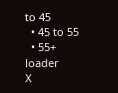to 45
  • 45 to 55
  • 55+
loader
X